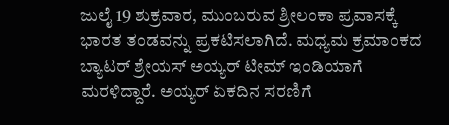ಜುಲೈ 19 ಶುಕ್ರವಾರ, ಮುಂಬರುವ ಶ್ರೀಲಂಕಾ ಪ್ರವಾಸಕ್ಕೆ ಭಾರತ ತಂಡವನ್ನು ಪ್ರಕಟಿಸಲಾಗಿದೆ. ಮಧ್ಯಮ ಕ್ರಮಾಂಕದ ಬ್ಯಾಟರ್ ಶ್ರೇಯಸ್ ಅಯ್ಯರ್ ಟೀಮ್ ಇಂಡಿಯಾಗೆ ಮರಳಿದ್ದಾರೆ. ಅಯ್ಯರ್ ಏಕದಿನ ಸರಣಿಗೆ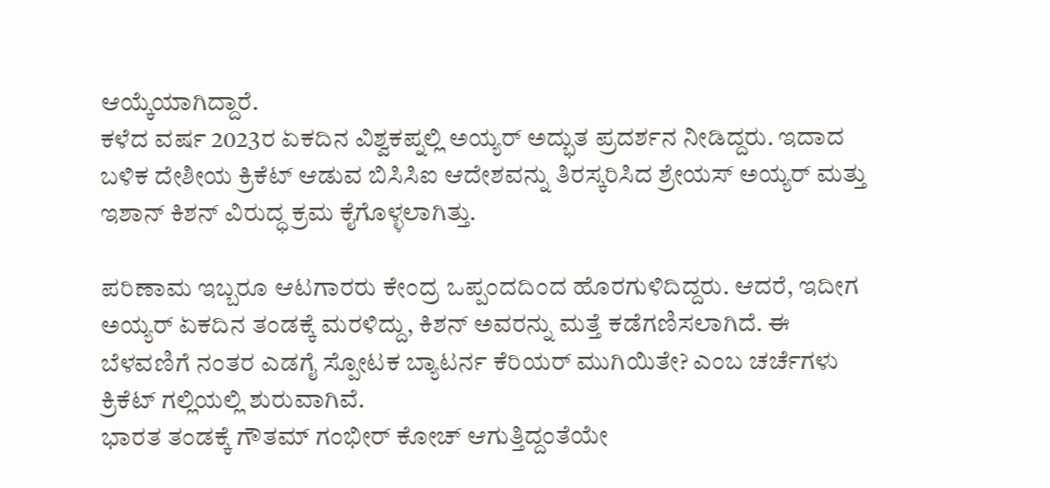ಆಯ್ಕೆಯಾಗಿದ್ದಾರೆ.
ಕಳೆದ ವರ್ಷ 2023ರ ಏಕದಿನ ವಿಶ್ವಕಪ್ನಲ್ಲಿ ಅಯ್ಯರ್ ಅದ್ಭುತ ಪ್ರದರ್ಶನ ನೀಡಿದ್ದರು. ಇದಾದ ಬಳಿಕ ದೇಶೀಯ ಕ್ರಿಕೆಟ್ ಆಡುವ ಬಿಸಿಸಿಐ ಆದೇಶವನ್ನು ತಿರಸ್ಕರಿಸಿದ ಶ್ರೇಯಸ್ ಅಯ್ಯರ್ ಮತ್ತು ಇಶಾನ್ ಕಿಶನ್ ವಿರುದ್ಧ ಕ್ರಮ ಕೈಗೊಳ್ಳಲಾಗಿತ್ತು.

ಪರಿಣಾಮ ಇಬ್ಬರೂ ಆಟಗಾರರು ಕೇಂದ್ರ ಒಪ್ಪಂದದಿಂದ ಹೊರಗುಳಿದಿದ್ದರು. ಆದರೆ, ಇದೀಗ ಅಯ್ಯರ್ ಏಕದಿನ ತಂಡಕ್ಕೆ ಮರಳಿದ್ದು, ಕಿಶನ್ ಅವರನ್ನು ಮತ್ತೆ ಕಡೆಗಣಿಸಲಾಗಿದೆ. ಈ ಬೆಳವಣಿಗೆ ನಂತರ ಎಡಗೈ ಸ್ಪೋಟಕ ಬ್ಯಾಟರ್ನ ಕೆರಿಯರ್ ಮುಗಿಯಿತೇ? ಎಂಬ ಚರ್ಚೆಗಳು ಕ್ರಿಕೆಟ್ ಗಲ್ಲಿಯಲ್ಲಿ ಶುರುವಾಗಿವೆ.
ಭಾರತ ತಂಡಕ್ಕೆ ಗೌತಮ್ ಗಂಭೀರ್ ಕೋಚ್ ಆಗುತ್ತಿದ್ದಂತೆಯೇ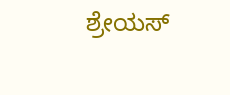ಶ್ರೇಯಸ್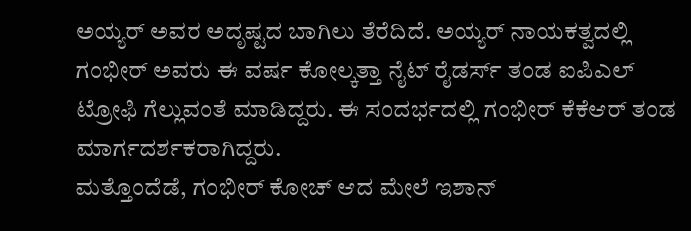ಅಯ್ಯರ್ ಅವರ ಅದೃಷ್ಟದ ಬಾಗಿಲು ತೆರೆದಿದೆ. ಅಯ್ಯರ್ ನಾಯಕತ್ವದಲ್ಲಿ ಗಂಭೀರ್ ಅವರು ಈ ವರ್ಷ ಕೋಲ್ಕತ್ತಾ ನೈಟ್ ರೈಡರ್ಸ್ ತಂಡ ಐಪಿಎಲ್ ಟ್ರೋಫಿ ಗೆಲ್ಲುವಂತೆ ಮಾಡಿದ್ದರು. ಈ ಸಂದರ್ಭದಲ್ಲಿ ಗಂಭೀರ್ ಕೆಕೆಆರ್ ತಂಡ ಮಾರ್ಗದರ್ಶಕರಾಗಿದ್ದರು.
ಮತ್ತೊಂದೆಡೆ, ಗಂಭೀರ್ ಕೋಚ್ ಆದ ಮೇಲೆ ಇಶಾನ್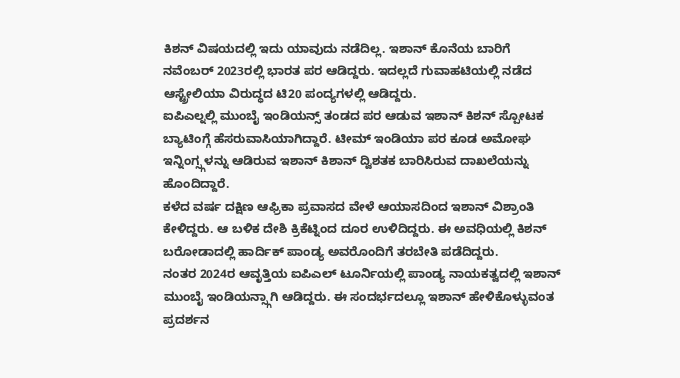ಕಿಶನ್ ವಿಷಯದಲ್ಲಿ ಇದು ಯಾವುದು ನಡೆದಿಲ್ಲ. ಇಶಾನ್ ಕೊನೆಯ ಬಾರಿಗೆ ನವೆಂಬರ್ 2023ರಲ್ಲಿ ಭಾರತ ಪರ ಆಡಿದ್ದರು. ಇದಲ್ಲದೆ ಗುವಾಹಟಿಯಲ್ಲಿ ನಡೆದ ಆಸ್ಟ್ರೇಲಿಯಾ ವಿರುದ್ಧದ ಟಿ20 ಪಂದ್ಯಗಳಲ್ಲಿ ಆಡಿದ್ದರು.
ಐಪಿಎಲ್ನಲ್ಲಿ ಮುಂಬೈ ಇಂಡಿಯನ್ಸ್ ತಂಡದ ಪರ ಆಡುವ ಇಶಾನ್ ಕಿಶನ್ ಸ್ಪೋಟಕ ಬ್ಯಾಟಿಂಗ್ಗೆ ಹೆಸರುವಾಸಿಯಾಗಿದ್ದಾರೆ. ಟೀಮ್ ಇಂಡಿಯಾ ಪರ ಕೂಡ ಅಮೋಘ ಇನ್ನಿಂಗ್ಸ್ಗಳನ್ನು ಆಡಿರುವ ಇಶಾನ್ ಕಿಶಾನ್ ದ್ವಿಶತಕ ಬಾರಿಸಿರುವ ದಾಖಲೆಯನ್ನು ಹೊಂದಿದ್ದಾರೆ.
ಕಳೆದ ವರ್ಷ ದಕ್ಷಿಣ ಆಫ್ರಿಕಾ ಪ್ರವಾಸದ ವೇಳೆ ಆಯಾಸದಿಂದ ಇಶಾನ್ ವಿಶ್ರಾಂತಿ ಕೇಳಿದ್ದರು. ಆ ಬಳಿಕ ದೇಶಿ ಕ್ರಿಕೆಟ್ನಿಂದ ದೂರ ಉಳಿದಿದ್ದರು. ಈ ಅವಧಿಯಲ್ಲಿ ಕಿಶನ್ ಬರೋಡಾದಲ್ಲಿ ಹಾರ್ದಿಕ್ ಪಾಂಡ್ಯ ಅವರೊಂದಿಗೆ ತರಬೇತಿ ಪಡೆದಿದ್ದರು.
ನಂತರ 2024ರ ಆವೃತ್ತಿಯ ಐಪಿಎಲ್ ಟೂರ್ನಿಯಲ್ಲಿ ಪಾಂಡ್ಯ ನಾಯಕತ್ವದಲ್ಲಿ ಇಶಾನ್ ಮುಂಬೈ ಇಂಡಿಯನ್ಸ್ಗಾಗಿ ಆಡಿದ್ದರು. ಈ ಸಂದರ್ಭದಲ್ಲೂ ಇಶಾನ್ ಹೇಳಿಕೊಳ್ಳುವಂತ ಪ್ರದರ್ಶನ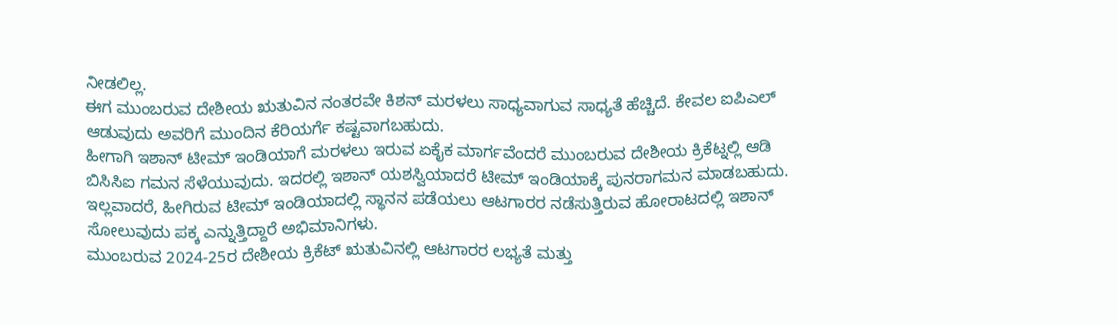ನೀಡಲಿಲ್ಲ.
ಈಗ ಮುಂಬರುವ ದೇಶೀಯ ಋತುವಿನ ನಂತರವೇ ಕಿಶನ್ ಮರಳಲು ಸಾಧ್ಯವಾಗುವ ಸಾಧ್ಯತೆ ಹೆಚ್ಚಿದೆ. ಕೇವಲ ಐಪಿಎಲ್ ಆಡುವುದು ಅವರಿಗೆ ಮುಂದಿನ ಕೆರಿಯರ್ಗೆ ಕಷ್ಟವಾಗಬಹುದು.
ಹೀಗಾಗಿ ಇಶಾನ್ ಟೀಮ್ ಇಂಡಿಯಾಗೆ ಮರಳಲು ಇರುವ ಏಕೈಕ ಮಾರ್ಗವೆಂದರೆ ಮುಂಬರುವ ದೇಶೀಯ ಕ್ರಿಕೆಟ್ನಲ್ಲಿ ಆಡಿ ಬಿಸಿಸಿಐ ಗಮನ ಸೆಳೆಯುವುದು. ಇದರಲ್ಲಿ ಇಶಾನ್ ಯಶಸ್ವಿಯಾದರೆ ಟೀಮ್ ಇಂಡಿಯಾಕ್ಕೆ ಪುನರಾಗಮನ ಮಾಡಬಹುದು. ಇಲ್ಲವಾದರೆ, ಹೀಗಿರುವ ಟೀಮ್ ಇಂಡಿಯಾದಲ್ಲಿ ಸ್ಥಾನನ ಪಡೆಯಲು ಆಟಗಾರರ ನಡೆಸುತ್ತಿರುವ ಹೋರಾಟದಲ್ಲಿ ಇಶಾನ್ ಸೋಲುವುದು ಪಕ್ಕ ಎನ್ನುತ್ತಿದ್ದಾರೆ ಅಭಿಮಾನಿಗಳು.
ಮುಂಬರುವ 2024-25ರ ದೇಶೀಯ ಕ್ರಿಕೆಟ್ ಋತುವಿನಲ್ಲಿ ಆಟಗಾರರ ಲಭ್ಯತೆ ಮತ್ತು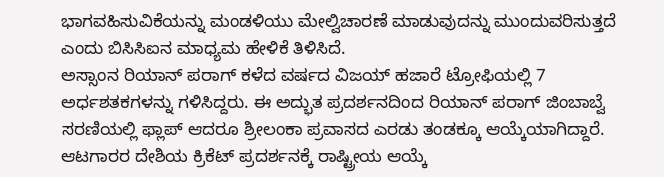ಭಾಗವಹಿಸುವಿಕೆಯನ್ನು ಮಂಡಳಿಯು ಮೇಲ್ವಿಚಾರಣೆ ಮಾಡುವುದನ್ನು ಮುಂದುವರಿಸುತ್ತದೆ ಎಂದು ಬಿಸಿಸಿಐನ ಮಾಧ್ಯಮ ಹೇಳಿಕೆ ತಿಳಿಸಿದೆ.
ಅಸ್ಸಾಂನ ರಿಯಾನ್ ಪರಾಗ್ ಕಳೆದ ವರ್ಷದ ವಿಜಯ್ ಹಜಾರೆ ಟ್ರೋಫಿಯಲ್ಲಿ 7 ಅರ್ಧಶತಕಗಳನ್ನು ಗಳಿಸಿದ್ದರು. ಈ ಅದ್ಭುತ ಪ್ರದರ್ಶನದಿಂದ ರಿಯಾನ್ ಪರಾಗ್ ಜಿಂಬಾಬ್ವೆ ಸರಣಿಯಲ್ಲಿ ಫ್ಲಾಪ್ ಆದರೂ ಶ್ರೀಲಂಕಾ ಪ್ರವಾಸದ ಎರಡು ತಂಡಕ್ಕೂ ಆಯ್ಕೆಯಾಗಿದ್ದಾರೆ.
ಆಟಗಾರರ ದೇಶಿಯ ಕ್ರಿಕೆಟ್ ಪ್ರದರ್ಶನಕ್ಕೆ ರಾಷ್ಟ್ರೀಯ ಆಯ್ಕೆ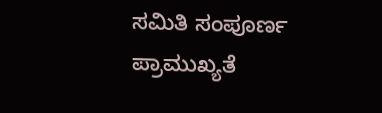ಸಮಿತಿ ಸಂಪೂರ್ಣ ಪ್ರಾಮುಖ್ಯತೆ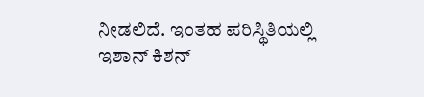ನೀಡಲಿದೆ. ಇಂತಹ ಪರಿಸ್ಥಿತಿಯಲ್ಲಿ ಇಶಾನ್ ಕಿಶನ್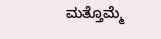ಮತ್ತೊಮ್ಮೆ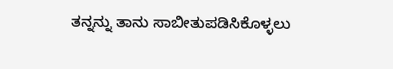ತನ್ನನ್ನು ತಾನು ಸಾಬೀತುಪಡಿಸಿಕೊಳ್ಳಲು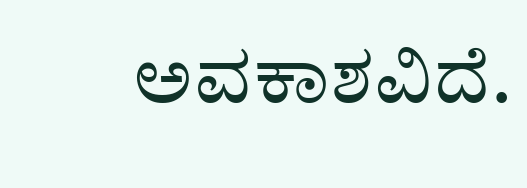ಅವಕಾಶವಿದೆ.